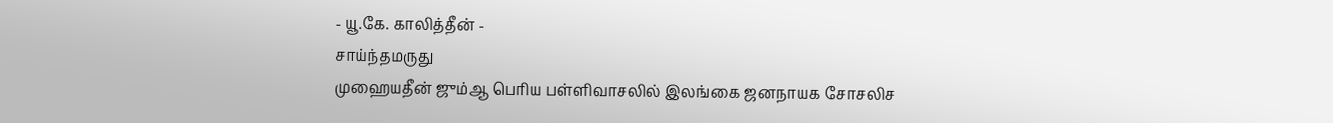- யூ.கே. காலித்தீன் -
சாய்ந்தமருது
முஹையதீன் ஜும்ஆ பெரிய பள்ளிவாசலில் இலங்கை ஜனநாயக சோசலிச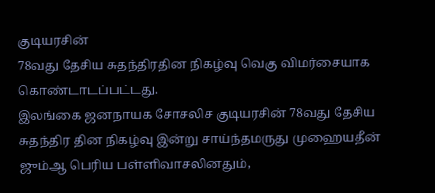குடியரசின்
78வது தேசிய சுதந்திரதின நிகழ்வு வெகு விமர்சையாக கொண்டாடப்பட்டது.
இலங்கை ஜனநாயக சோசலிச குடியரசின் 78வது தேசிய சுதந்திர தின நிகழ்வு இன்று சாய்ந்தமருது முஹையதீன் ஜும்ஆ பெரிய பள்ளிவாசலினதும்,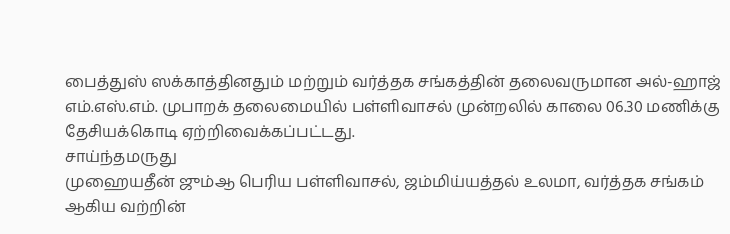பைத்துஸ் ஸக்காத்தினதும் மற்றும் வர்த்தக சங்கத்தின் தலைவருமான அல்-ஹாஜ் எம்.எஸ்.எம். முபாறக் தலைமையில் பள்ளிவாசல் முன்றலில் காலை 06.30 மணிக்கு தேசியக்கொடி ஏற்றிவைக்கப்பட்டது.
சாய்ந்தமருது
முஹையதீன் ஜும்ஆ பெரிய பள்ளிவாசல், ஜம்மிய்யத்தல் உலமா, வர்த்தக சங்கம்
ஆகிய வற்றின்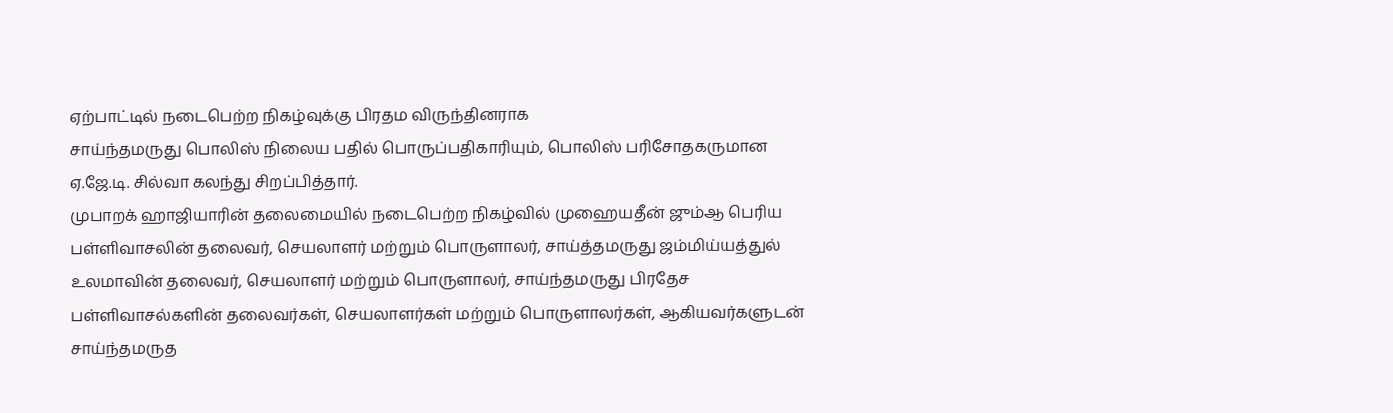ஏற்பாட்டில் நடைபெற்ற நிகழ்வுக்கு பிரதம விருந்தினராக
சாய்ந்தமருது பொலிஸ் நிலைய பதில் பொருப்பதிகாரியும், பொலிஸ் பரிசோதகருமான
ஏ.ஜே.டி. சில்வா கலந்து சிறப்பித்தார்.
முபாறக் ஹாஜியாரின் தலைமையில் நடைபெற்ற நிகழ்வில் முஹையதீன் ஜும்ஆ பெரிய பள்ளிவாசலின் தலைவர், செயலாளர் மற்றும் பொருளாலர், சாய்த்தமருது ஜம்மிய்யத்துல் உலமாவின் தலைவர், செயலாளர் மற்றும் பொருளாலர், சாய்ந்தமருது பிரதேச பள்ளிவாசல்களின் தலைவர்கள், செயலாளர்கள் மற்றும் பொருளாலர்கள், ஆகியவர்களுடன் சாய்ந்தமருத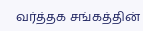வர்த்தக சங்கத்தின்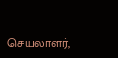செயலாளர்,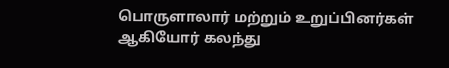பொருளாலார் மற்றும் உறுப்பினர்கள் ஆகியோர் கலந்து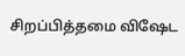சிறப்பித்தமை விஷேட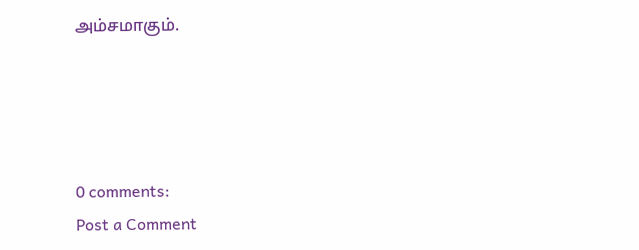அம்சமாகும்.




0 comments:
Post a Comment